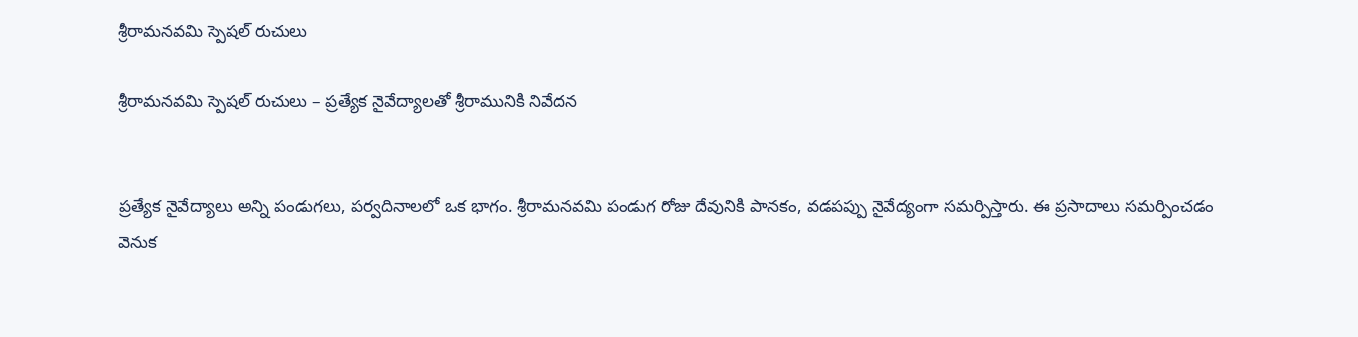శ్రీరామనవమి స్పెషల్ రుచులు

శ్రీరామనవమి స్పెషల్ రుచులు – ప్రత్యేక నైవేద్యాలతో శ్రీరామునికి నివేదన


ప్రత్యేక నైవేద్యాలు అన్ని పండుగలు, పర్వదినాలలో ఒక భాగం. శ్రీరామనవమి పండుగ రోజు దేవునికి పానకం, వడపప్పు నైవేద్యంగా సమర్పిస్తారు. ఈ ప్రసాదాలు సమర్పించడం వెనుక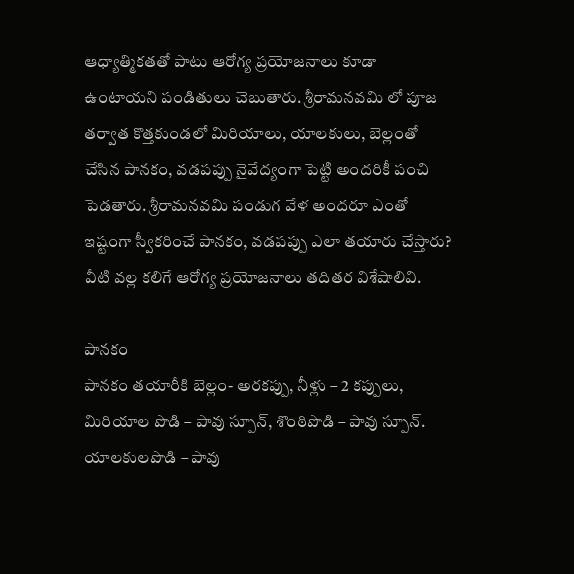ఆధ్యాత్మికతతో పాటు ఆరోగ్య ప్రయోజనాలు కూడా ఉంటాయని పండితులు చెబుతారు. శ్రీరామనవమి లో పూజ తర్వాత కొత్తకుండలో మిరియాలు, యాలకులు, బెల్లంతో చేసిన పానకం, వడపప్పు నైవేద్యంగా పెట్టి అందరికీ పంచి పెడతారు. శ్రీరామనవమి పండుగ వేళ అందరూ ఎంతో ఇష్టంగా స్వీకరించే పానకం, వడపప్పు ఎలా తయారు చేస్తారు? వీటి వల్ల కలిగే ఆరోగ్య ప్రయోజనాలు తదితర విశేషాలివి.

పానకం
పానకం తయారీకి బెల్లం- అరకప్పు, నీళ్లు – 2 కప్పులు, మిరియాల పొడి – పావు స్పూన్‌, శొంఠిపొడి – పావు స్పూన్‌. యాలకులపొడి – పావు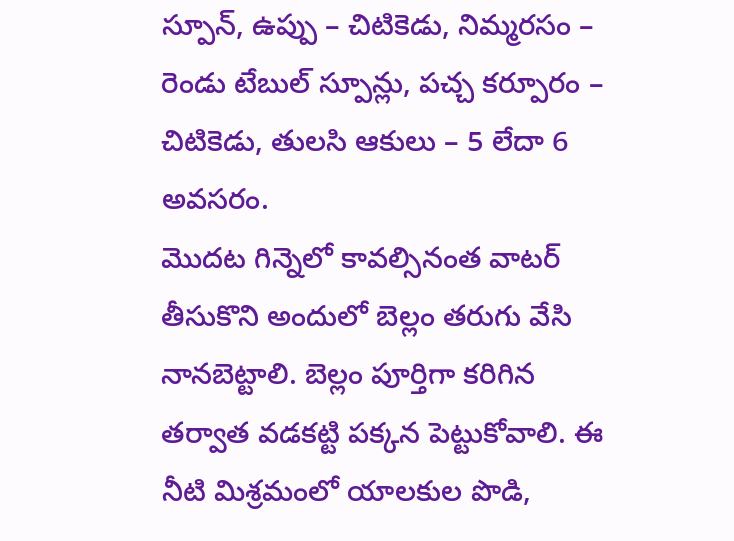స్పూన్‌, ఉప్పు – చిటికెడు, నిమ్మరసం – రెండు టేబుల్‌ స్పూన్లు, పచ్చ కర్పూరం – చిటికెడు, తులసి ఆకులు – 5 లేదా 6 అవసరం.
మొదట గిన్నెలో కావల్సినంత వాటర్ తీసుకొని అందులో బెల్లం తరుగు వేసి నానబెట్టాలి. బెల్లం పూర్తిగా కరిగిన తర్వాత వడకట్టి పక్కన పెట్టుకోవాలి. ఈ నీటి మిశ్రమంలో యాలకుల పొడి,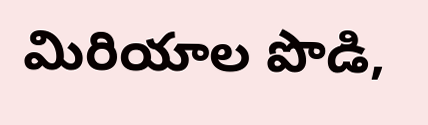మిరియాల పొడి,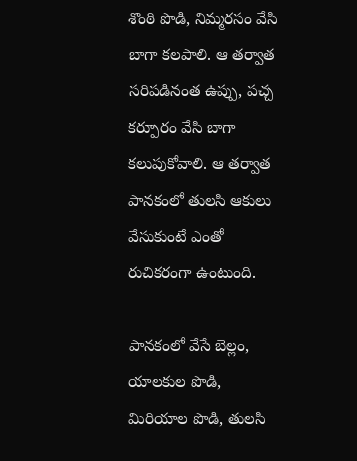శొంఠి పొడి, నిమ్మరసం వేసి బాగా కలపాలి. ఆ తర్వాత సరిపడినంత ఉప్పు, పచ్చ కర్పూరం వేసి బాగా కలుపుకోవాలి. ఆ తర్వాత పానకంలో తులసి ఆకులు వేసుకుంటే ఎంతో రుచికరంగా ఉంటుంది.

పానకంలో వేసే బెల్లం, యాలకుల పొడి, మిరియాల పొడి, తులసి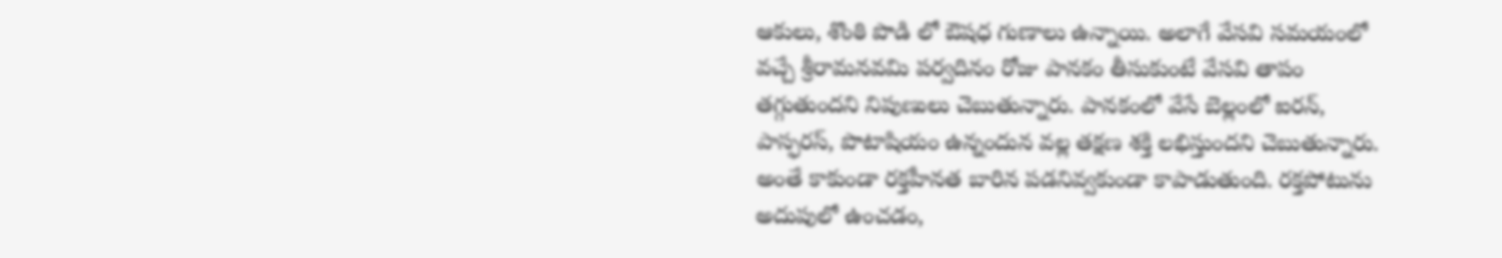ఆకులు, శొంఠి పొడి లో ఔషధ గుణాలు ఉన్నాయి. అలాగే వేసవి సమయంలో వచ్చే శ్రీరామనవమి పర్వదినం రోజు పానకం తీసుకుంటే వేసవి తాపం తగ్గుతుందని నిపుణులు చెబుతున్నారు. పానకంలో వేసే బెల్లంలో ఐరన్, పాస్ఫరస్‌, పొటాషియం ఉన్నందున వల్ల తక్షణ శక్తి లభిస్తుందని చెబుతున్నారు. అంతే కాకుండా రక్తహీనత బారిన పడనివ్వకుండా కాపాడుతుంది. రక్తపోటును అదుపులో ఉంచడం,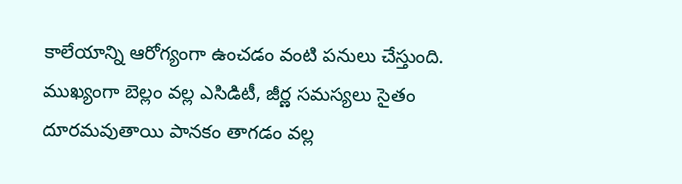కాలేయాన్ని ఆరోగ్యంగా ఉంచడం వంటి పనులు చేస్తుంది. ముఖ్యంగా బెల్లం వల్ల ఎసిడిటీ, జీర్ణ సమస్యలు సైతం దూరమవుతాయి పానకం తాగడం వల్ల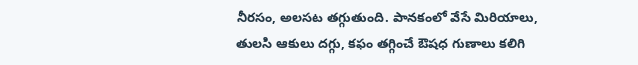నీరసం, అలసట తగ్గుతుంది. పానకంలో వేసే మిరియాలు, తులసి ఆకులు దగ్గు, కఫం తగ్గించే ఔషధ గుణాలు కలిగి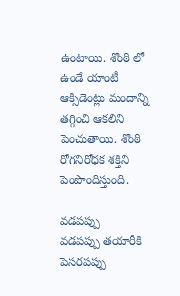ఉంటాయి. శొంఠి లో ఉండే యాంటీ ఆక్సిడెంట్లు మందాన్ని తగ్గించి ఆకలిని పెంచుతాయి. శొంఠి రోగనిరోధక శక్తిని పెంపొందిస్తుంది.

వడపప్పు
వడపప్పు తయారీకి పెసరపప్పు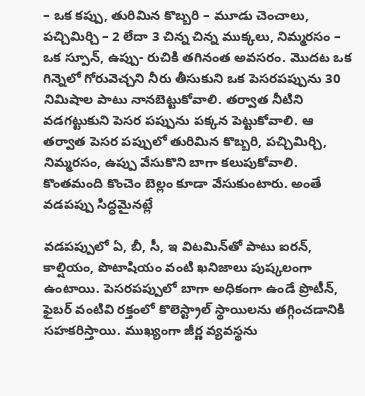– ఒక కప్పు, తురిమిన కొబ్బరి – మూడు చెంచాలు, పచ్చిమిర్చి – 2 లేదా 3 చిన్న చిన్న ముక్కలు, నిమ్మరసం – ఒక స్పూన్‌, ఉప్పు- రుచికి తగినంత అవసరం. మొదట ఒక గిన్నెలో గోరువెచ్చని నీరు తీసుకుని ఒక పెసరపప్పును 30 నిమిషాల పాటు నానబెట్టుకోవాలి. తర్వాత నీటిని వడగట్టుకుని పెసర పప్పును పక్కన పెట్టుకోవాలి. ఆ తర్వాత పెసర పప్పులో తురిమిన కొబ్బరి, పచ్చిమిర్చి, నిమ్మరసం, ఉప్పు వేసుకొని బాగా కలుపుకోవాలి. కొంతమంది కొంచెం బెల్లం కూడా వేసుకుంటారు. అంతే వడపప్పు సిద్ధమైనట్లే

వడపప్పులో ఏ, బీ, సీ, ఇ విటమిన్‌తో పాటు ఐరన్‌, కాల్షియం, పొటాషియం వంటి ఖనిజాలు పుష్కలంగా ఉంటాయి. పెసరపప్పులో బాగా అధికంగా ఉండే ప్రొటీన్, ఫైబర్‌ వంటివి రక్తంలో కొలెస్ట్రాల్ స్థాయిలను తగ్గించడానికి సహకరిస్తాయి. ముఖ్యంగా జీర్ణ వ్యవస్థను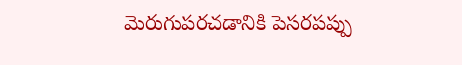మెరుగుపరచడానికి పెసరపప్పు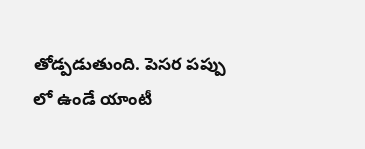తోడ్పడుతుంది. పెసర పప్పు లో ఉండే యాంటీ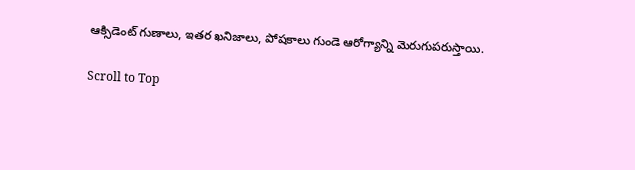ఆక్సిడెంట్ గుణాలు, ఇతర ఖనిజాలు, పోషకాలు గుండె ఆరోగ్యాన్ని మెరుగుపరుస్తాయి.

Scroll to Top